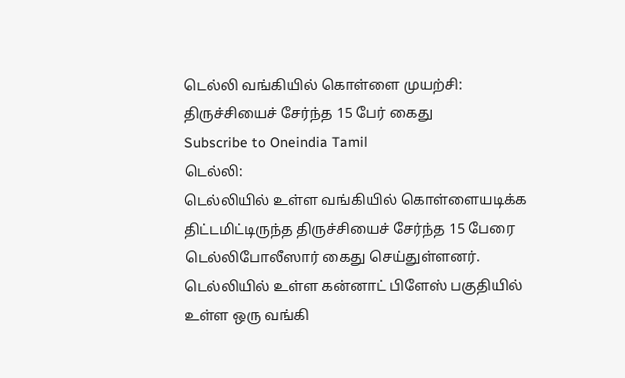டெல்லி வங்கியில் கொள்ளை முயற்சி: திருச்சியைச் சேர்ந்த 15 பேர் கைது
Subscribe to Oneindia Tamil
டெல்லி:
டெல்லியில் உள்ள வங்கியில் கொள்ளையடிக்க திட்டமிட்டிருந்த திருச்சியைச் சேர்ந்த 15 பேரை டெல்லிபோலீஸார் கைது செய்துள்ளனர்.
டெல்லியில் உள்ள கன்னாட் பிளேஸ் பகுதியில் உள்ள ஒரு வங்கி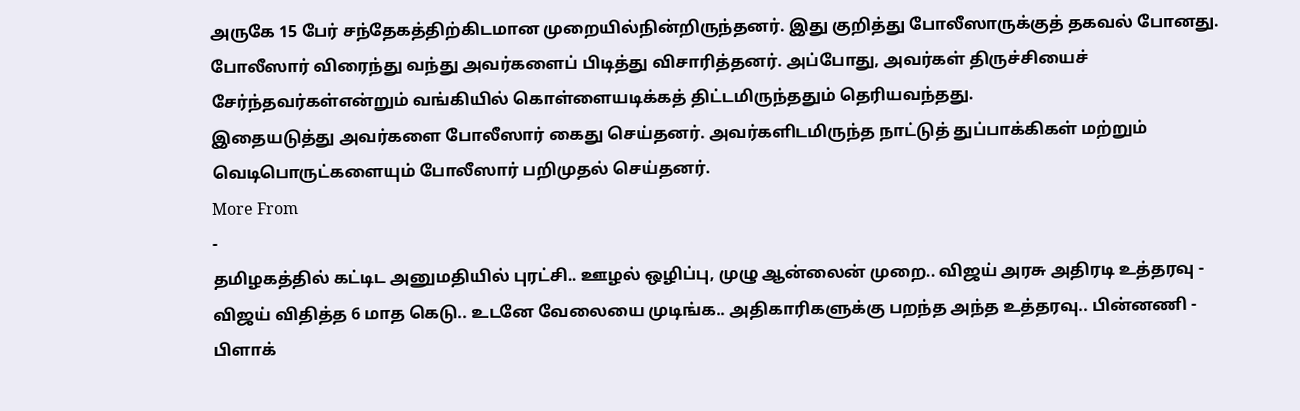அருகே 15 பேர் சந்தேகத்திற்கிடமான முறையில்நின்றிருந்தனர். இது குறித்து போலீஸாருக்குத் தகவல் போனது.
போலீஸார் விரைந்து வந்து அவர்களைப் பிடித்து விசாரித்தனர். அப்போது, அவர்கள் திருச்சியைச் சேர்ந்தவர்கள்என்றும் வங்கியில் கொள்ளையடிக்கத் திட்டமிருந்ததும் தெரியவந்தது.
இதையடுத்து அவர்களை போலீஸார் கைது செய்தனர். அவர்களிடமிருந்த நாட்டுத் துப்பாக்கிகள் மற்றும் வெடிபொருட்களையும் போலீஸார் பறிமுதல் செய்தனர்.
More From
-
தமிழகத்தில் கட்டிட அனுமதியில் புரட்சி.. ஊழல் ஒழிப்பு, முழு ஆன்லைன் முறை.. விஜய் அரசு அதிரடி உத்தரவு -
விஜய் விதித்த 6 மாத கெடு.. உடனே வேலையை முடிங்க.. அதிகாரிகளுக்கு பறந்த அந்த உத்தரவு.. பின்னணி -
பிளாக்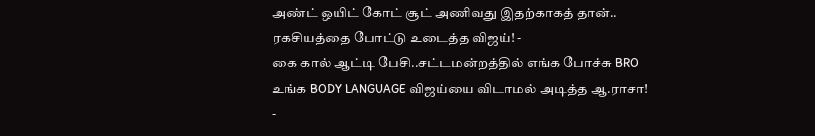அண்ட் ஒயிட் கோட் சூட் அணிவது இதற்காகத் தான்.. ரகசியத்தை போட்டு உடைத்த விஜய்! -
கை கால் ஆட்டி பேசி..சட்டமன்றத்தில் எங்க போச்சு BRO உங்க BODY LANGUAGE விஜய்யை விடாமல் அடித்த ஆ.ராசா! -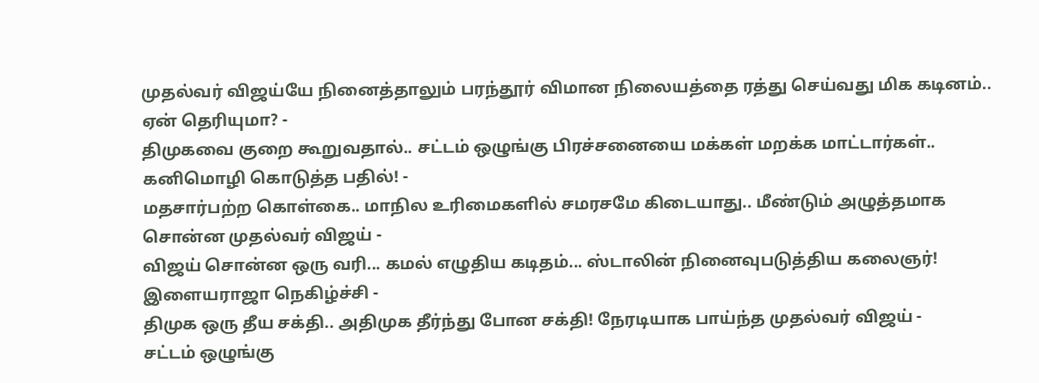முதல்வர் விஜய்யே நினைத்தாலும் பரந்தூர் விமான நிலையத்தை ரத்து செய்வது மிக கடினம்.. ஏன் தெரியுமா? -
திமுகவை குறை கூறுவதால்.. சட்டம் ஒழுங்கு பிரச்சனையை மக்கள் மறக்க மாட்டார்கள்.. கனிமொழி கொடுத்த பதில்! -
மதசார்பற்ற கொள்கை.. மாநில உரிமைகளில் சமரசமே கிடையாது.. மீண்டும் அழுத்தமாக சொன்ன முதல்வர் விஜய் -
விஜய் சொன்ன ஒரு வரி... கமல் எழுதிய கடிதம்... ஸ்டாலின் நினைவுபடுத்திய கலைஞர்! இளையராஜா நெகிழ்ச்சி -
திமுக ஒரு தீய சக்தி.. அதிமுக தீர்ந்து போன சக்தி! நேரடியாக பாய்ந்த முதல்வர் விஜய் -
சட்டம் ஒழுங்கு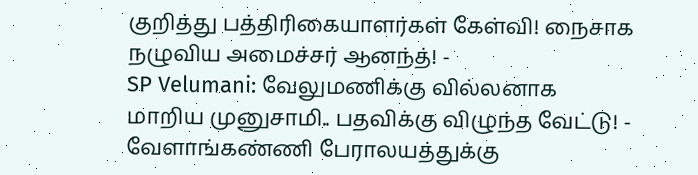குறித்து பத்திரிகையாளர்கள் கேள்வி! நைசாக நழுவிய அமைச்சர் ஆனந்த்! -
SP Velumani: வேலுமணிக்கு வில்லனாக மாறிய முனுசாமி.. பதவிக்கு விழுந்த வேட்டு! -
வேளாங்கண்ணி பேராலயத்துக்கு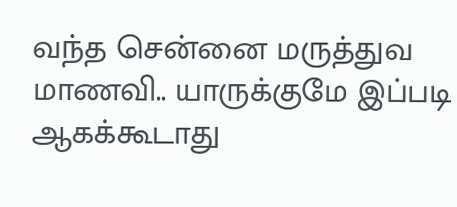வந்த சென்னை மருத்துவ மாணவி.. யாருக்குமே இப்படி ஆகக்கூடாது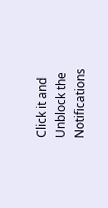Click it and Unblock the Notifications